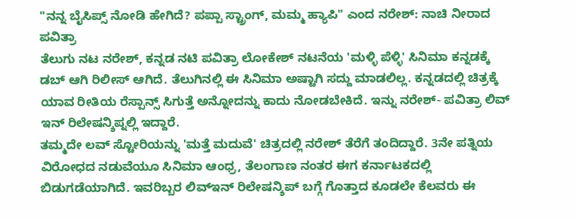"ನನ್ನ ಬೈಸಿಪ್ಸ್ ನೋಡಿ ಹೇಗಿದೆ? ಪಪ್ಪಾ ಸ್ಟ್ರಾಂಗ್, ಮಮ್ಮ ಹ್ಯಾಪಿ" ಎಂದ ನರೇಶ್: ನಾಚಿ ನೀರಾದ ಪವಿತ್ರಾ
ತೆಲುಗು ನಟ ನರೇಶ್, ಕನ್ನಡ ನಟಿ ಪವಿತ್ರಾ ಲೋಕೇಶ್ ನಟನೆಯ 'ಮಳ್ಳಿ ಪೆಳ್ಳಿ' ಸಿನಿಮಾ ಕನ್ನಡಕ್ಕೆ ಡಬ್ ಆಗಿ ರಿಲೀಸ್ ಆಗಿದೆ. ತೆಲುಗಿನಲ್ಲಿ ಈ ಸಿನಿಮಾ ಅಷ್ಟಾಗಿ ಸದ್ದು ಮಾಡಲಿಲ್ಲ. ಕನ್ನಡದಲ್ಲಿ ಚಿತ್ರಕ್ಕೆ ಯಾವ ರೀತಿಯ ರೆಸ್ಪಾನ್ಸ್ ಸಿಗುತ್ತೆ ಅನ್ನೋದನ್ನು ಕಾದು ನೋಡಬೇಕಿದೆ. ಇನ್ನು ನರೇಶ್- ಪವಿತ್ರಾ ಲಿವ್ ಇನ್ ರಿಲೇಷನ್ಶಿಪ್ನಲ್ಲಿ ಇದ್ದಾರೆ.
ತಮ್ಮದೇ ಲವ್ ಸ್ಟೋರಿಯನ್ನು 'ಮತ್ತೆ ಮದುವೆ' ಚಿತ್ರದಲ್ಲಿ ನರೇಶ್ ತೆರೆಗೆ ತಂದಿದ್ದಾರೆ. 3ನೇ ಪತ್ನಿಯ ವಿರೋಧದ ನಡುವೆಯೂ ಸಿನಿಮಾ ಆಂಧ್ರ, ತೆಲಂಗಾಣ ನಂತರ ಈಗ ಕರ್ನಾಟಕದಲ್ಲಿ ಬಿಡುಗಡೆಯಾಗಿದೆ. ಇವರಿಬ್ಬರ ಲಿವ್ಇನ್ ರಿಲೇಷನ್ಶಿಪ್ ಬಗ್ಗೆ ಗೊತ್ತಾದ ಕೂಡಲೇ ಕೆಲವರು ಈ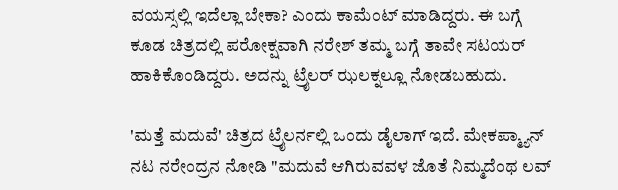ವಯಸ್ಸಲ್ಲಿ ಇದೆಲ್ಲಾ ಬೇಕಾ? ಎಂದು ಕಾಮೆಂಟ್ ಮಾಡಿದ್ದರು. ಈ ಬಗ್ಗೆ ಕೂಡ ಚಿತ್ರದಲ್ಲಿ ಪರೋಕ್ಷವಾಗಿ ನರೇಶ್ ತಮ್ಮ ಬಗ್ಗೆ ತಾವೇ ಸಟಯರ್ ಹಾಕಿಕೊಂಡಿದ್ದರು. ಅದನ್ನು ಟ್ರೈಲರ್ ಝಲಕ್ನಲ್ಲೂ ನೋಡಬಹುದು.

'ಮತ್ತೆ ಮದುವೆ' ಚಿತ್ರದ ಟ್ರೈಲರ್ನಲ್ಲಿ ಒಂದು ಡೈಲಾಗ್ ಇದೆ. ಮೇಕಪ್ಮ್ಯಾನ್ ನಟ ನರೇಂದ್ರನ ನೋಡಿ "ಮದುವೆ ಆಗಿರುವವಳ ಜೊತೆ ನಿಮ್ಮದೆಂಥ ಲವ್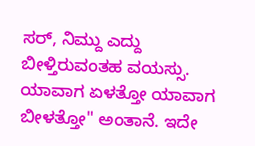ಸರ್, ನಿಮ್ದು ಎದ್ದು ಬೀಳ್ತಿರುವಂತಹ ವಯಸ್ಸು. ಯಾವಾಗ ಏಳತ್ತೋ ಯಾವಾಗ ಬೀಳತ್ತೋ" ಅಂತಾನೆ. ಇದೇ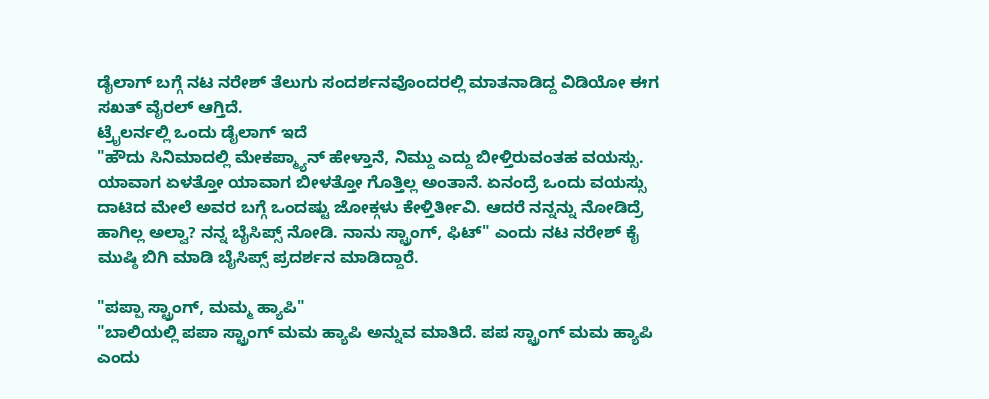ಡೈಲಾಗ್ ಬಗ್ಗೆ ನಟ ನರೇಶ್ ತೆಲುಗು ಸಂದರ್ಶನವೊಂದರಲ್ಲಿ ಮಾತನಾಡಿದ್ದ ವಿಡಿಯೋ ಈಗ ಸಖತ್ ವೈರಲ್ ಆಗ್ತಿದೆ.
ಟ್ರೈಲರ್ನಲ್ಲಿ ಒಂದು ಡೈಲಾಗ್ ಇದೆ
"ಹೌದು ಸಿನಿಮಾದಲ್ಲಿ ಮೇಕಪ್ಮ್ಯಾನ್ ಹೇಳ್ತಾನೆ, ನಿಮ್ದು ಎದ್ದು ಬೀಳ್ತಿರುವಂತಹ ವಯಸ್ಸು. ಯಾವಾಗ ಏಳತ್ತೋ ಯಾವಾಗ ಬೀಳತ್ತೋ ಗೊತ್ತಿಲ್ಲ ಅಂತಾನೆ. ಏನಂದ್ರೆ ಒಂದು ವಯಸ್ಸು ದಾಟಿದ ಮೇಲೆ ಅವರ ಬಗ್ಗೆ ಒಂದಷ್ಟು ಜೋಕ್ಗಳು ಕೇಳ್ತಿರ್ತೀವಿ. ಆದರೆ ನನ್ನನ್ನು ನೋಡಿದ್ರೆ ಹಾಗಿಲ್ಲ ಅಲ್ವಾ? ನನ್ನ ಬೈಸಿಪ್ಸ್ ನೋಡಿ. ನಾನು ಸ್ಟ್ರಾಂಗ್, ಫಿಟ್" ಎಂದು ನಟ ನರೇಶ್ ಕೈ ಮುಷ್ಠಿ ಬಿಗಿ ಮಾಡಿ ಬೈಸಿಪ್ಸ್ ಪ್ರದರ್ಶನ ಮಾಡಿದ್ದಾರೆ.

"ಪಪ್ಪಾ ಸ್ಟ್ರಾಂಗ್, ಮಮ್ಮ ಹ್ಯಾಪಿ"
"ಬಾಲಿಯಲ್ಲಿ ಪಪಾ ಸ್ಟ್ರಾಂಗ್ ಮಮ ಹ್ಯಾಪಿ ಅನ್ನುವ ಮಾತಿದೆ. ಪಪ ಸ್ಟ್ರಾಂಗ್ ಮಮ ಹ್ಯಾಪಿ ಎಂದು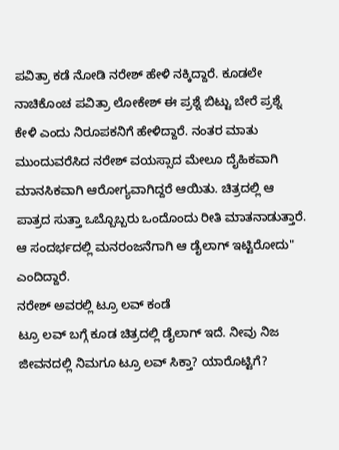ಪವಿತ್ರಾ ಕಡೆ ನೋಡಿ ನರೇಶ್ ಹೇಳಿ ನಕ್ಕಿದ್ದಾರೆ. ಕೂಡಲೇ ನಾಚಿಕೊಂಚ ಪವಿತ್ರಾ ಲೋಕೇಶ್ ಈ ಪ್ರಶ್ನೆ ಬಿಟ್ಟು ಬೇರೆ ಪ್ರಶ್ನೆ ಕೇಳಿ ಎಂದು ನಿರೂಪಕನಿಗೆ ಹೇಳಿದ್ದಾರೆ. ನಂತರ ಮಾತು ಮುಂದುವರೆಸಿದ ನರೇಶ್ ವಯಸ್ಸಾದ ಮೇಲೂ ದೈಹಿಕವಾಗಿ ಮಾನಸಿಕವಾಗಿ ಆರೋಗ್ಯವಾಗಿದ್ದರೆ ಆಯಿತು. ಚಿತ್ರದಲ್ಲಿ ಆ ಪಾತ್ರದ ಸುತ್ತಾ ಒಬ್ಬೊಬ್ಬರು ಒಂದೊಂದು ರೀತಿ ಮಾತನಾಡುತ್ತಾರೆ. ಆ ಸಂದರ್ಭದಲ್ಲಿ ಮನರಂಜನೆಗಾಗಿ ಆ ಡೈಲಾಗ್ ಇಟ್ಟಿರೋದು" ಎಂದಿದ್ದಾರೆ.
ನರೇಶ್ ಅವರಲ್ಲಿ ಟ್ರೂ ಲವ್ ಕಂಡೆ
ಟ್ರೂ ಲವ್ ಬಗ್ಗೆ ಕೂಡ ಚಿತ್ರದಲ್ಲಿ ಡೈಲಾಗ್ ಇದೆ. ನೀವು ನಿಜ ಜೀವನದಲ್ಲಿ ನಿಮಗೂ ಟ್ರೂ ಲವ್ ಸಿಕ್ತಾ? ಯಾರೊಟ್ಟಿಗೆ?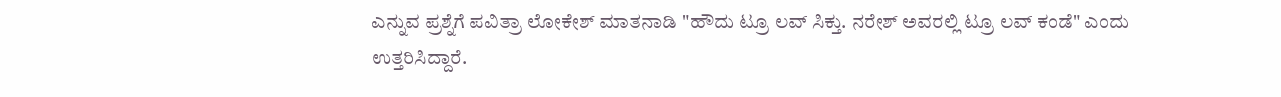ಎನ್ನುವ ಪ್ರಶ್ನೆಗೆ ಪವಿತ್ರಾ ಲೋಕೇಶ್ ಮಾತನಾಡಿ "ಹೌದು ಟ್ರೂ ಲವ್ ಸಿಕ್ತು. ನರೇಶ್ ಅವರಲ್ಲಿ ಟ್ರೂ ಲವ್ ಕಂಡೆ" ಎಂದು ಉತ್ತರಿಸಿದ್ದಾರೆ.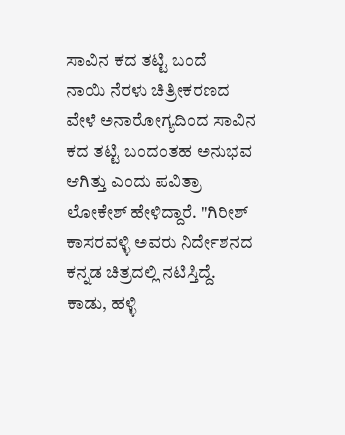ಸಾವಿನ ಕದ ತಟ್ಟಿ ಬಂದೆ
ನಾಯಿ ನೆರಳು ಚಿತ್ರೀಕರಣದ ವೇಳೆ ಅನಾರೋಗ್ಯದಿಂದ ಸಾವಿನ ಕದ ತಟ್ಟಿ ಬಂದಂತಹ ಅನುಭವ ಆಗಿತ್ತು ಎಂದು ಪವಿತ್ರಾ ಲೋಕೇಶ್ ಹೇಳಿದ್ದಾರೆ. "ಗಿರೀಶ್ ಕಾಸರವಳ್ಳಿ ಅವರು ನಿರ್ದೇಶನದ ಕನ್ನಡ ಚಿತ್ರದಲ್ಲಿ ನಟಿಸ್ತಿದ್ದೆ. ಕಾಡು, ಹಳ್ಳಿ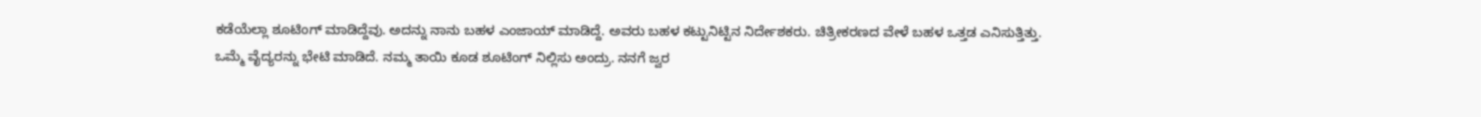ಕಡೆಯೆಲ್ಲಾ ಶೂಟಿಂಗ್ ಮಾಡಿದ್ದೆವು. ಅದನ್ನು ನಾನು ಬಹಳ ಎಂಜಾಯ್ ಮಾಡಿದ್ದೆ. ಅವರು ಬಹಳ ಕಟ್ಟುನಿಟ್ಟಿನ ನಿರ್ದೇಶಕರು. ಚಿತ್ರೀಕರಣದ ವೇಳೆ ಬಹಳ ಒತ್ತಡ ಎನಿಸುತ್ತಿತ್ತು. ಒಮ್ಮೆ ವೈದ್ಯರನ್ನು ಭೇಟಿ ಮಾಡಿದೆ. ನಮ್ಮ ತಾಯಿ ಕೂಡ ಶೂಟಿಂಗ್ ನಿಲ್ಲಿಸು ಅಂದ್ರು. ನನಗೆ ಜ್ವರ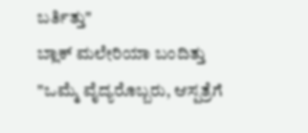ಬರ್ತಿತ್ತು"
ಬ್ಲಾಕ್ ಮಲೇರಿಯಾ ಬಂದಿತ್ತು
"ಒಮ್ಮೆ ವೈದ್ಯರೊಬ್ಬರು, ಆಸ್ಪತ್ರೆಗೆ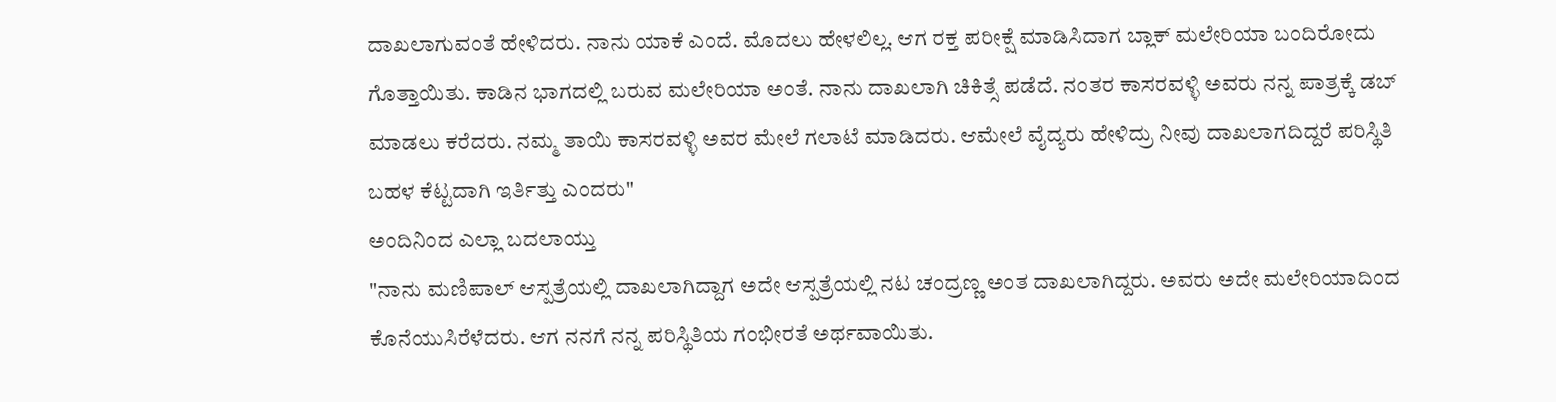ದಾಖಲಾಗುವಂತೆ ಹೇಳಿದರು. ನಾನು ಯಾಕೆ ಎಂದೆ. ಮೊದಲು ಹೇಳಲಿಲ್ಲ. ಆಗ ರಕ್ತ ಪರೀಕ್ಷೆ ಮಾಡಿಸಿದಾಗ ಬ್ಲಾಕ್ ಮಲೇರಿಯಾ ಬಂದಿರೋದು ಗೊತ್ತಾಯಿತು. ಕಾಡಿನ ಭಾಗದಲ್ಲಿ ಬರುವ ಮಲೇರಿಯಾ ಅಂತೆ. ನಾನು ದಾಖಲಾಗಿ ಚಿಕಿತ್ಸೆ ಪಡೆದೆ. ನಂತರ ಕಾಸರವಳ್ಳಿ ಅವರು ನನ್ನ ಪಾತ್ರಕ್ಕೆ ಡಬ್ ಮಾಡಲು ಕರೆದರು. ನಮ್ಮ ತಾಯಿ ಕಾಸರವಳ್ಳಿ ಅವರ ಮೇಲೆ ಗಲಾಟೆ ಮಾಡಿದರು. ಆಮೇಲೆ ವೈದ್ಯರು ಹೇಳಿದ್ರು ನೀವು ದಾಖಲಾಗದಿದ್ದರೆ ಪರಿಸ್ಥಿತಿ ಬಹಳ ಕೆಟ್ಟದಾಗಿ ಇರ್ತಿತ್ತು ಎಂದರು"
ಅಂದಿನಿಂದ ಎಲ್ಲಾ ಬದಲಾಯ್ತು
"ನಾನು ಮಣಿಪಾಲ್ ಆಸ್ಪತ್ರೆಯಲ್ಲಿ ದಾಖಲಾಗಿದ್ದಾಗ ಅದೇ ಆಸ್ಪತ್ರೆಯಲ್ಲಿ ನಟ ಚಂದ್ರಣ್ಣ ಅಂತ ದಾಖಲಾಗಿದ್ದರು. ಅವರು ಅದೇ ಮಲೇರಿಯಾದಿಂದ ಕೊನೆಯುಸಿರೆಳೆದರು. ಆಗ ನನಗೆ ನನ್ನ ಪರಿಸ್ಥಿತಿಯ ಗಂಭೀರತೆ ಅರ್ಥವಾಯಿತು.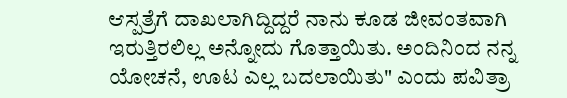ಆಸ್ಪತ್ರೆಗೆ ದಾಖಲಾಗಿದ್ದಿದ್ದರೆ ನಾನು ಕೂಡ ಜೀವಂತವಾಗಿ ಇರುತ್ತಿರಲಿಲ್ಲ ಅನ್ನೋದು ಗೊತ್ತಾಯಿತು. ಅಂದಿನಿಂದ ನನ್ನ ಯೋಚನೆ, ಊಟ ಎಲ್ಲ ಬದಲಾಯಿತು" ಎಂದು ಪವಿತ್ರಾ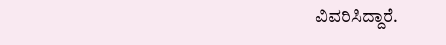ವಿವರಿಸಿದ್ದಾರೆ.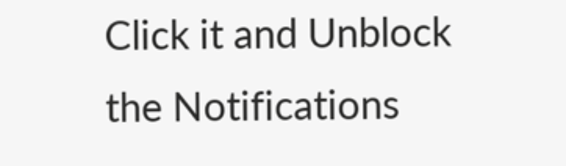Click it and Unblock the Notifications